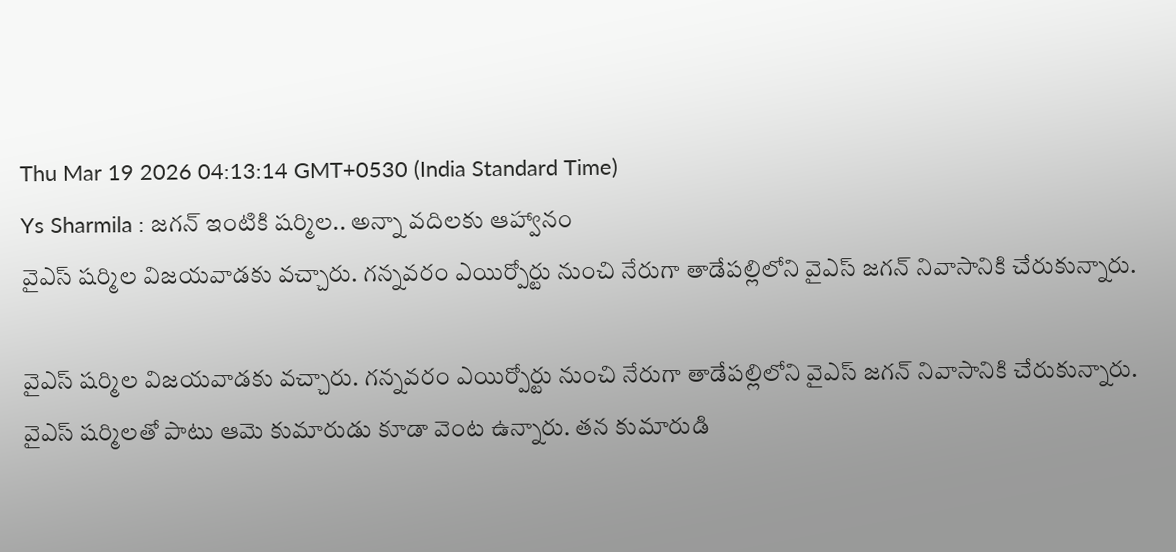Thu Mar 19 2026 04:13:14 GMT+0530 (India Standard Time)
Ys Sharmila : జగన్ ఇంటికి షర్మిల.. అన్నా వదిలకు ఆహ్వానం
వైఎస్ షర్మిల విజయవాడకు వచ్చారు. గన్నవరం ఎయిర్పోర్టు నుంచి నేరుగా తాడేపల్లిలోని వైఎస్ జగన్ నివాసానికి చేరుకున్నారు.

వైఎస్ షర్మిల విజయవాడకు వచ్చారు. గన్నవరం ఎయిర్పోర్టు నుంచి నేరుగా తాడేపల్లిలోని వైఎస్ జగన్ నివాసానికి చేరుకున్నారు. వైఎస్ షర్మిలతో పాటు ఆమె కుమారుడు కూడా వెంట ఉన్నారు. తన కుమారుడి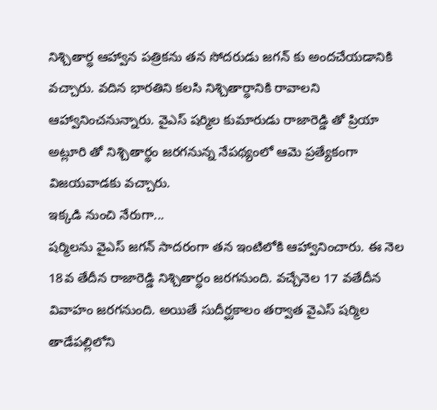నిశ్చితార్ధ ఆహ్వాన పత్రికను తన సోదరుడు జగన్ కు అందచేయడానికి వచ్చారు. వదిన భారతిని కలసి నిశ్చితార్ధానికి రావాలని ఆహ్వానించనున్నారు. వైఎస్ షర్మిల కుమారుడు రాజారెడ్డి తో ప్రియా అట్లూరి తో నిశ్చితార్థం జరగనున్న నేపథ్యంలో ఆమె ప్రత్యేకంగా విజయవాడకు వచ్చారు.
ఇక్కడి నుంచి నేరుగా...
షర్మిలను వైఎస్ జగన్ సాదరంగా తన ఇంటిలోకి ఆహ్వానించారు. ఈ నెల 18వ తేదీన రాజారెడ్డి నిశ్చితార్ధం జరగనుంది. వచ్చేనెల 17 వతేదీన వివాహం జరగనుంది. అయితే సుదీర్ఘకాలం తర్వాత వైఎస్ షర్మిల తాడేపల్లిలోని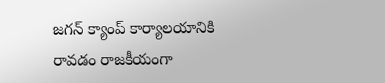జగన్ క్యాంప్ కార్యాలయానికి రావడం రాజకీయంగా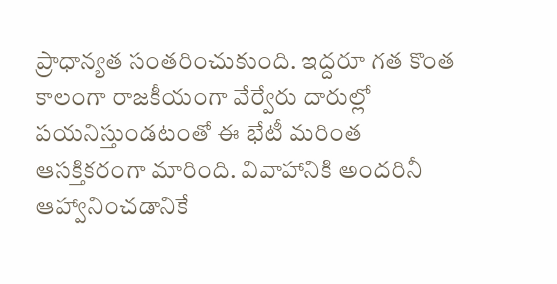ప్రాధాన్యత సంతరించుకుంది. ఇద్దరూ గత కొంత కాలంగా రాజకీయంగా వేర్వేరు దారుల్లో పయనిస్తుండటంతో ఈ భేటీ మరింత ఆసక్తికరంగా మారింది. వివాహానికి అందరినీ ఆహ్వానించడానికే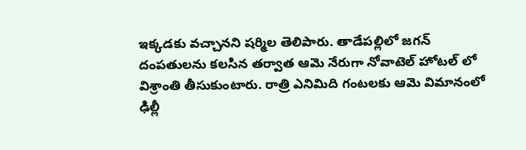ఇక్కడకు వచ్చానని షర్మిల తెలిపారు. తాడేపల్లిలో జగన్ దంపతులను కలసిన తర్వాత ఆమె నేరుగా నోవాటెల్ హోటల్ లో విశ్రాంతి తీసుకుంటారు. రాత్రి ఎనిమిది గంటలకు ఆమె విమానంలో ఢిల్లీ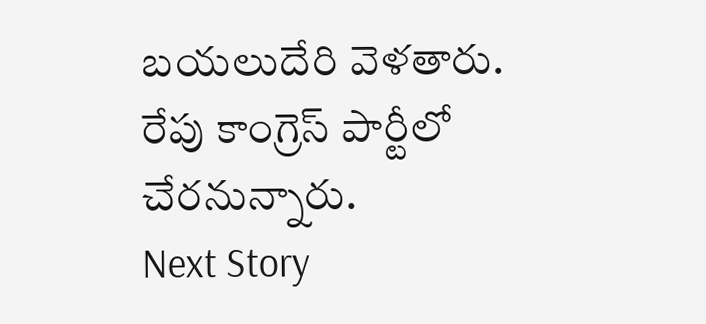బయలుదేరి వెళతారు. రేపు కాంగ్రెస్ పార్టీలో చేరనున్నారు.
Next Story